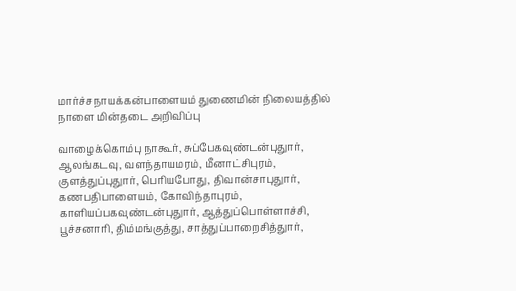மார்ச்சநாயக்கன்பாளையம் துணைமின் நிலையத்தில் நாளை மின்தடை அறிவிப்பு

வாழைக்கொம்பு நாகூர், சுப்பேகவுண்டன்புதுார், ஆலங்கடவு, வளந்தாயமரம், மீனாட்சிபுரம், குளத்துப்புதுார், பெரியபோது, திவான்சாபுதுார், கணபதிபாளையம், கோவிந்தாபுரம், காளியப்பகவுண்டன்புதுார், ஆத்துப்பொள்ளாச்சி, பூச்சனாரி, திம்மங்குத்து, சாத்துப்பாறைசித்துார்,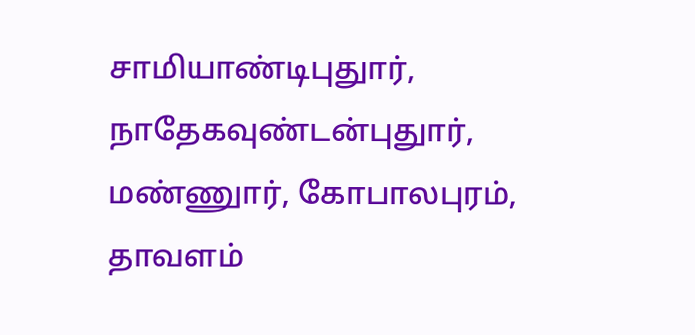சாமியாண்டிபுதுார், நாதேகவுண்டன்புதுார், மண்ணுார், கோபாலபுரம், தாவளம்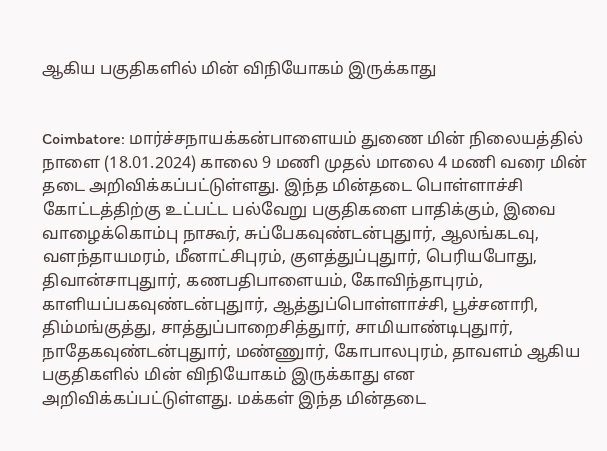ஆகிய பகுதிகளில் மின் விநியோகம் இருக்காது


Coimbatore: மார்ச்சநாயக்கன்பாளையம் துணை மின் நிலையத்தில் நாளை (18.01.2024) காலை 9 மணி முதல் மாலை 4 மணி வரை மின் தடை அறிவிக்கப்பட்டுள்ளது. இந்த மின்தடை பொள்ளாச்சி கோட்டத்திற்கு உட்பட்ட பல்வேறு பகுதிகளை பாதிக்கும், இவை வாழைக்கொம்பு நாகூர், சுப்பேகவுண்டன்புதுார், ஆலங்கடவு, வளந்தாயமரம், மீனாட்சிபுரம், குளத்துப்புதுார், பெரியபோது, திவான்சாபுதுார், கணபதிபாளையம், கோவிந்தாபுரம், காளியப்பகவுண்டன்புதுார், ஆத்துப்பொள்ளாச்சி, பூச்சனாரி, திம்மங்குத்து, சாத்துப்பாறைசித்துார், சாமியாண்டிபுதுார், நாதேகவுண்டன்புதுார், மண்ணுார், கோபாலபுரம், தாவளம் ஆகிய பகுதிகளில் மின் விநியோகம் இருக்காது என அறிவிக்கப்பட்டுள்ளது. மக்கள் இந்த மின்தடை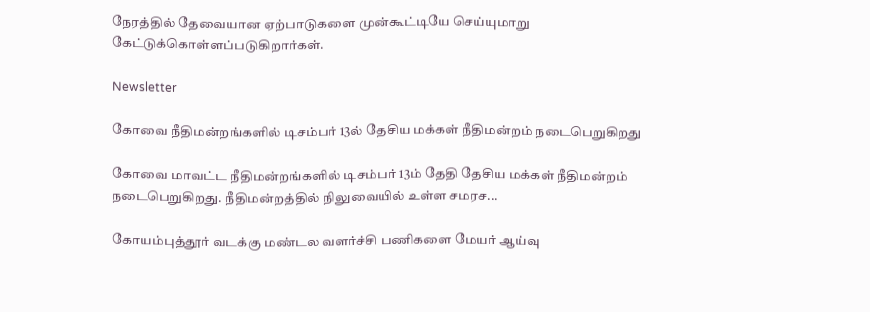நேரத்தில் தேவையான ஏற்பாடுகளை முன்கூட்டியே செய்யுமாறு கேட்டுக்கொள்ளப்படுகிறார்கள்.

Newsletter

கோவை நீதிமன்றங்களில் டிசம்பர் 13ல் தேசிய மக்கள் நீதிமன்றம் நடைபெறுகிறது

கோவை மாவட்ட நீதிமன்றங்களில் டிசம்பர் 13ம் தேதி தேசிய மக்கள் நீதிமன்றம் நடைபெறுகிறது. நீதிமன்றத்தில் நிலுவையில் உள்ள சமரச...

கோயம்புத்தூர் வடக்கு மண்டல வளர்ச்சி பணிகளை மேயர் ஆய்வு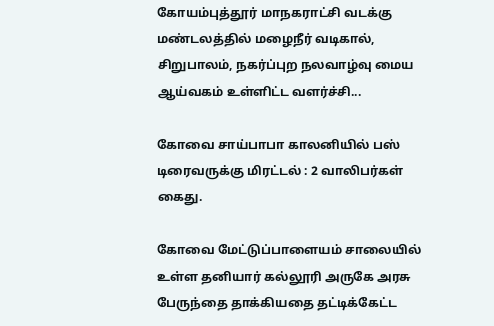கோயம்புத்தூர் மாநகராட்சி வடக்கு மண்டலத்தில் மழைநீர் வடிகால், சிறுபாலம், நகர்ப்புற நலவாழ்வு மைய ஆய்வகம் உள்ளிட்ட வளர்ச்சி...

கோவை சாய்பாபா காலனியில் பஸ் டிரைவருக்கு மிரட்டல் : 2 வாலிபர்கள் கைது.

கோவை மேட்டுப்பாளையம் சாலையில்  உள்ள தனியார் கல்லூரி அருகே அரசு பேருந்தை தாக்கியதை தட்டிக்கேட்ட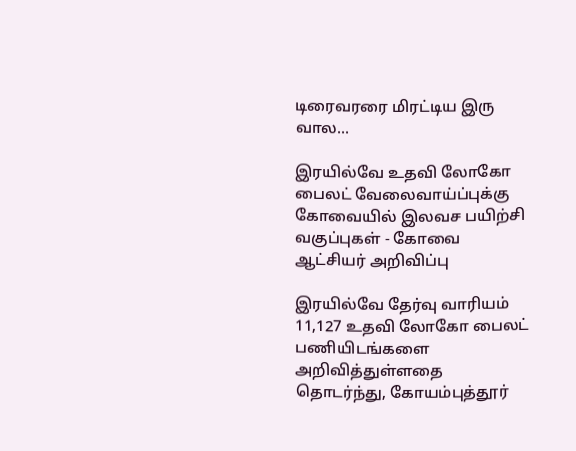டிரைவரரை மிரட்டிய இரு வால...

இரயில்வே உதவி லோகோ பைலட் வேலைவாய்ப்புக்கு கோவையில் இலவச பயிற்சி வகுப்புகள் - கோவை ஆட்சியர் அறிவிப்பு

இரயில்வே தேர்வு வாரியம் 11,127 உதவி லோகோ பைலட் பணியிடங்களை அறிவித்துள்ளதை தொடர்ந்து, கோயம்புத்தூர்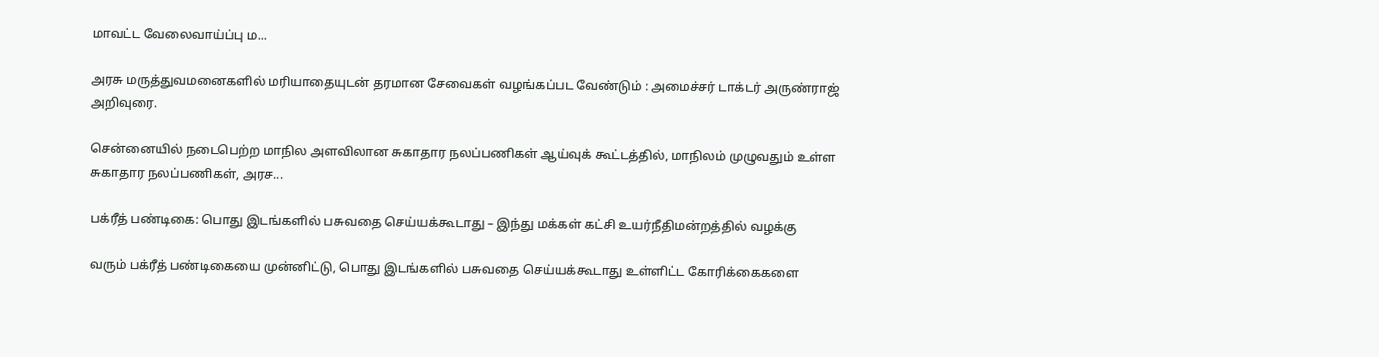மாவட்ட வேலைவாய்ப்பு ம...

அரசு மருத்துவமனைகளில் மரியாதையுடன் தரமான சேவைகள் வழங்கப்பட வேண்டும் : அமைச்சர் டாக்டர் அருண்ராஜ் அறிவுரை.

சென்னையில் நடைபெற்ற மாநில அளவிலான சுகாதார நலப்பணிகள் ஆய்வுக் கூட்டத்தில், மாநிலம் முழுவதும் உள்ள சுகாதார நலப்பணிகள், அரச...

பக்ரீத் பண்டிகை: பொது இடங்களில் பசுவதை செய்யக்கூடாது – இந்து மக்கள் கட்சி உயர்நீதிமன்றத்தில் வழக்கு

வரும் பக்ரீத் பண்டிகையை முன்னிட்டு, பொது இடங்களில் பசுவதை செய்யக்கூடாது உள்ளிட்ட கோரிக்கைகளை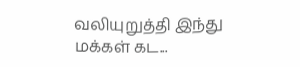வலியுறுத்தி இந்து மக்கள் கட...